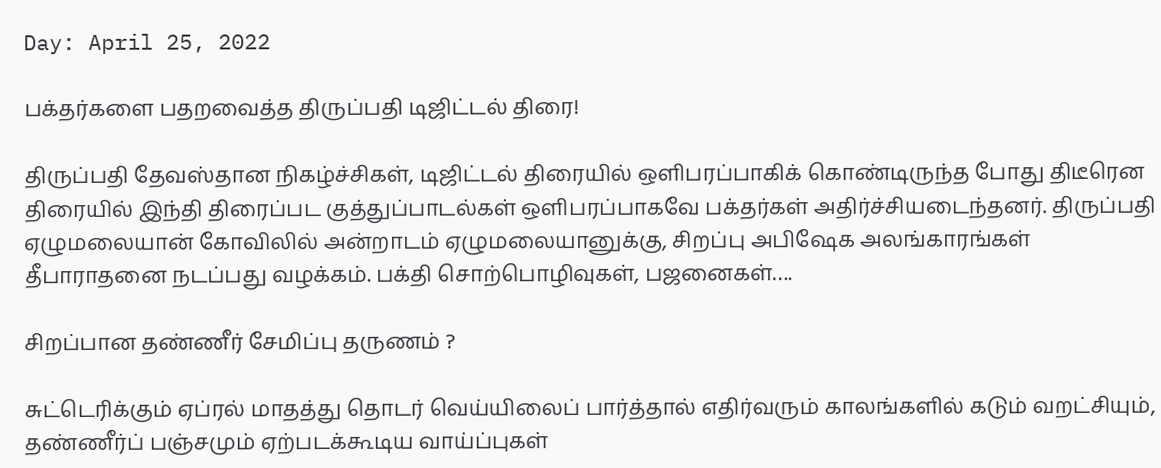Day: April 25, 2022

பக்தர்களை பதறவைத்த திருப்பதி டிஜிட்டல் திரை!

திருப்பதி தேவஸ்தான நிகழ்ச்சிகள், டிஜிட்டல் திரையில் ஒளிபரப்பாகிக் கொண்டிருந்த போது திடீரென திரையில் இந்தி திரைப்பட குத்துப்பாடல்கள் ஒளிபரப்பாகவே பக்தர்கள் அதிர்ச்சியடைந்தனர். திருப்பதி ஏழுமலையான் கோவிலில் அன்றாடம் ஏழுமலையானுக்கு, சிறப்பு அபிஷேக அலங்காரங்கள் தீபாராதனை நடப்பது வழக்கம். பக்தி சொற்பொழிவுகள், பஜனைகள்….

சிறப்பான தண்ணீர் சேமிப்பு தருணம் ?

சுட்டெரிக்கும் ஏப்ரல் மாதத்து தொடர் வெய்யிலைப் பார்த்தால் எதிர்வரும் காலங்களில் கடும் வறட்சியும், தண்ணீர்ப் பஞ்சமும் ஏற்படக்கூடிய வாய்ப்புகள்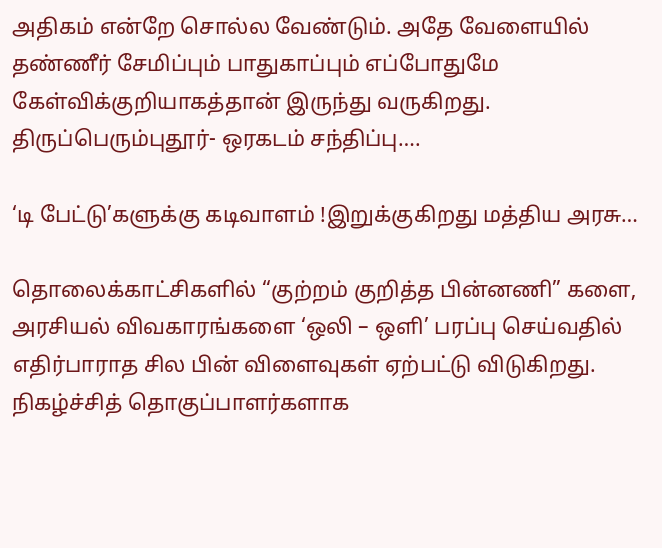அதிகம் என்றே சொல்ல வேண்டும். அதே வேளையில் தண்ணீர் சேமிப்பும் பாதுகாப்பும் எப்போதுமே கேள்விக்குறியாகத்தான் இருந்து வருகிறது. திருப்பெரும்புதூர்- ஒரகடம் சந்திப்பு….

‘டி பேட்டு’களுக்கு கடிவாளம் !இறுக்குகிறது மத்திய அரசு…

தொலைக்காட்சிகளில் “குற்றம் குறித்த பின்னணி” களை, அரசியல் விவகாரங்களை ‘ஒலி – ஒளி’ பரப்பு செய்வதில் எதிர்பாராத சில பின் விளைவுகள் ஏற்பட்டு விடுகிறது. நிகழ்ச்சித் தொகுப்பாளர்களாக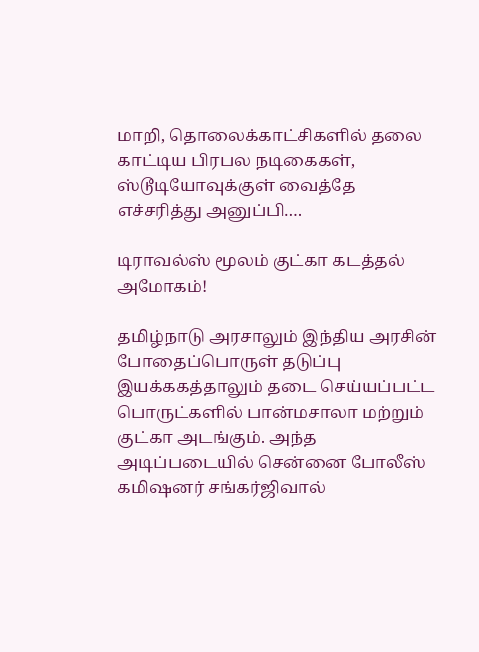மாறி, தொலைக்காட்சிகளில் தலை காட்டிய பிரபல நடிகைகள், ஸ்டூடியோவுக்குள் வைத்தே எச்சரித்து அனுப்பி….

டிராவல்ஸ் மூலம் குட்கா கடத்தல் அமோகம்!

தமிழ்நாடு அரசாலும் இந்திய அரசின் போதைப்பொருள் தடுப்பு இயக்ககத்தாலும் தடை செய்யப்பட்ட பொருட்களில் பான்மசாலா மற்றும் குட்கா அடங்கும். அந்த அடிப்படையில் சென்னை போலீஸ் கமிஷனர் சங்கர்ஜிவால்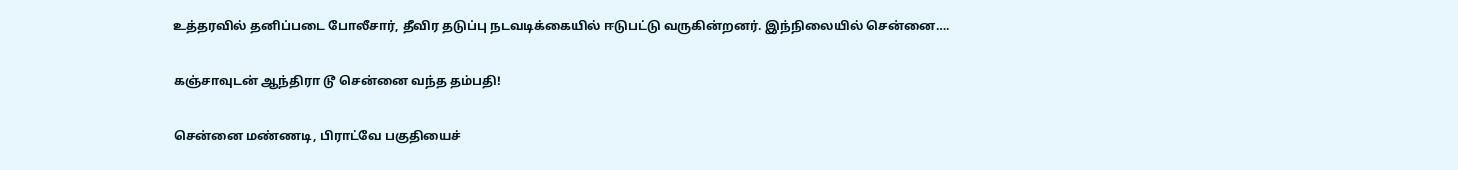உத்தரவில் தனிப்படை போலீசார், தீவிர தடுப்பு நடவடிக்கையில் ஈடுபட்டு வருகின்றனர். இந்நிலையில் சென்னை….

கஞ்சாவுடன் ஆந்திரா டூ சென்னை வந்த தம்பதி!

சென்னை மண்ணடி, பிராட்வே பகுதியைச்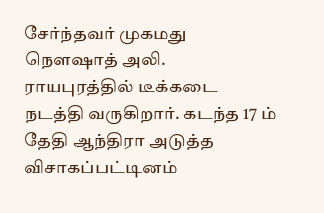சேர்ந்தவர் முகமது நௌஷாத் அலி. ராயபுரத்தில் டீக்கடை நடத்தி வருகிறார். கடந்த 17 ம் தேதி ஆந்திரா அடுத்த விசாகப்பட்டினம்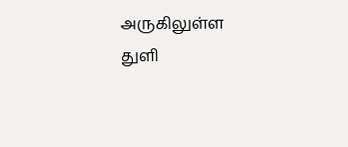அருகிலுள்ள துளி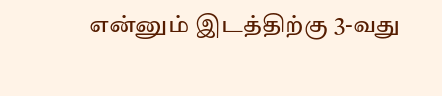என்னும் இடத்திற்கு 3-வது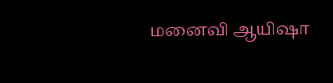மனைவி ஆயிஷா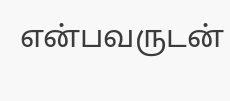என்பவருடன்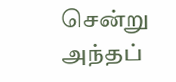சென்று அந்தப்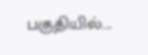பகுதியில்….